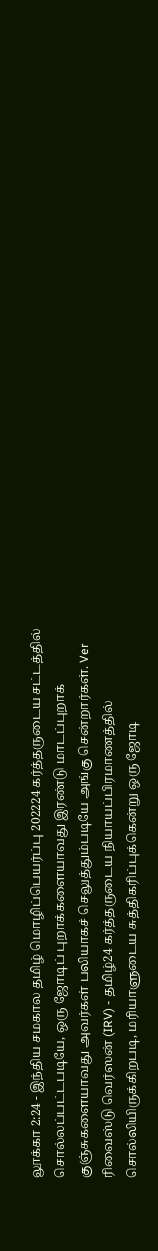லூக்கா 2:24 - இந்திய சமகால தமிழ் மொழிப்பெயர்ப்பு 202224 கர்த்தருடைய சட்டத்தில் சொல்லப்பட்டபடியே, ஒரு ஜோடிப் புறாக்களையாவது இரண்டு மாடப்புறாக் குஞ்சுகளையாவது அவர்கள் பலியாகச் செலுத்தும்படியே அங்கு சென்றார்கள். Ver ரிவைஸ்டு வெர்ஸன் (IRV) - தமிழ்24 கர்த்தருடைய நியாயப்பிரமாணத்தில் சொல்லியிருக்கிறபடி, மரியாளுடைய சுத்திகரிப்புக்கென்று ஒரு ஜோடி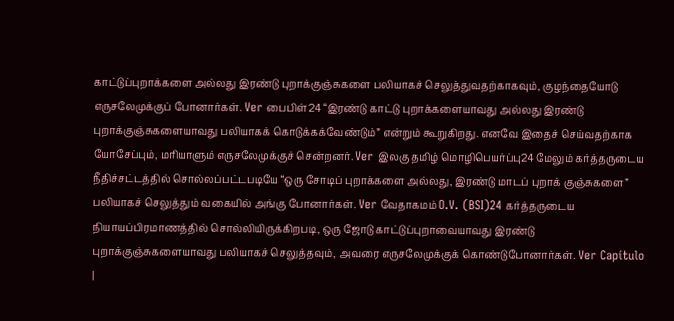காட்டுப்புறாக்களை அல்லது இரண்டு புறாக்குஞ்சுகளை பலியாகச் செலுத்துவதற்காகவும், குழந்தையோடு எருசலேமுக்குப் போனார்கள். Ver பைபிள்24 “இரண்டு காட்டு புறாக்களையாவது அல்லது இரண்டு புறாக்குஞ்சுகளையாவது பலியாகக் கொடுக்கக்வேண்டும்” என்றும் கூறுகிறது. எனவே இதைச் செய்வதற்காக யோசேப்பும், மரியாளும் எருசலேமுக்குச் சென்றனர். Ver இலகு தமிழ் மொழிபெயர்ப்பு24 மேலும் கர்த்தருடைய நீதிச்சட்டத்தில் சொல்லப்பட்டபடியே “ஒரு சோடிப் புறாக்களை அல்லது, இரண்டு மாடப் புறாக் குஞ்சுகளை” பலியாகச் செலுத்தும் வகையில் அங்கு போனார்கள். Ver வேதாகமம் O.V. (BSI)24 கர்த்தருடைய நியாயப்பிரமாணத்தில் சொல்லியிருக்கிறபடி, ஒரு ஜோடு காட்டுப்புறாவையாவது இரண்டு புறாக்குஞ்சுகளையாவது பலியாகச் செலுத்தவும், அவரை எருசலேமுக்குக் கொண்டுபோனார்கள். Ver Capítulo |